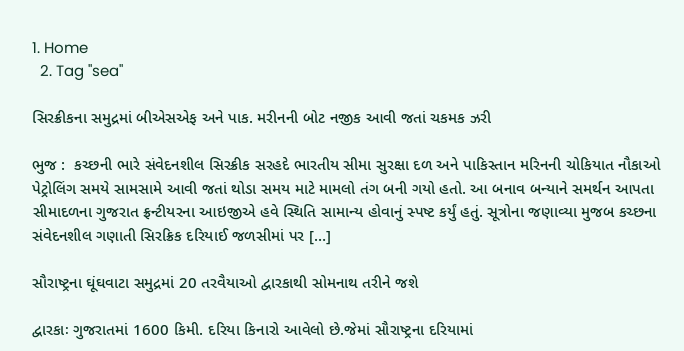1. Home
  2. Tag "sea"

સિરક્રીકના સમુદ્રમાં બીએસએફ અને પાક. મરીનની બોટ નજીક આવી જતાં ચકમક ઝરી

ભુજ :  કચ્છની ભારે સંવેદનશીલ સિરક્રીક સરહદે ભારતીય સીમા સુરક્ષા દળ અને પાકિસ્તાન મરિનની ચોકિયાત નૌકાઓ પેટ્રોલિંગ સમયે સામસામે આવી જતાં થોડા સમય માટે મામલો તંગ બની ગયો હતો. આ બનાવ બન્યાને સમર્થન આપતા સીમાદળના ગુજરાત ફ્રન્ટીયરના આઇજીએ હવે સ્થિતિ સામાન્ય હોવાનું સ્પષ્ટ કર્યું હતું. સૂત્રોના જણાવ્યા મુજબ કચ્છના સંવેદનશીલ ગણાતી સિરક્રિક દરિયાઈ જળસીમાં પર […]

સૌરાષ્ટ્રના ઘૂંઘવાટા સમુદ્રમાં 20 તરવૈયાઓ દ્વારકાથી સોમનાથ તરીને જશે

દ્વારકાઃ ગુજરાતમાં 1600 કિમી. દરિયા કિનારો આવેલો છે.જેમાં સૌરાષ્ટ્રના દરિયામાં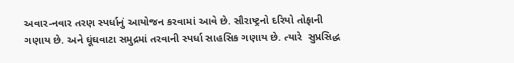અવાર-નવાર તરણ સ્પર્ધાનું આયોજન કરવામાં આવે છે. સૌરાષ્ટ્રનો દરિયો તોફાની ગણાય છે. અને ઘૂંઘવાટા સમુદ્રમાં તરવાની સ્પર્ધા સાહસિક ગણાય છે. ત્યારે  સુપ્રસિદ્ધ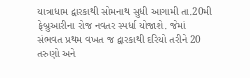યાત્રાધામ દ્વારકાથી સોમનાથ સુધી આગામી તા.20મી ફેબ્રુઆરીના રોજ નવતર સ્પર્ધા યોજાશે. જેમાં સંભવત પ્રથમ વખત જ દ્વારકાથી દરિયો તરીને 20 તરુણો અને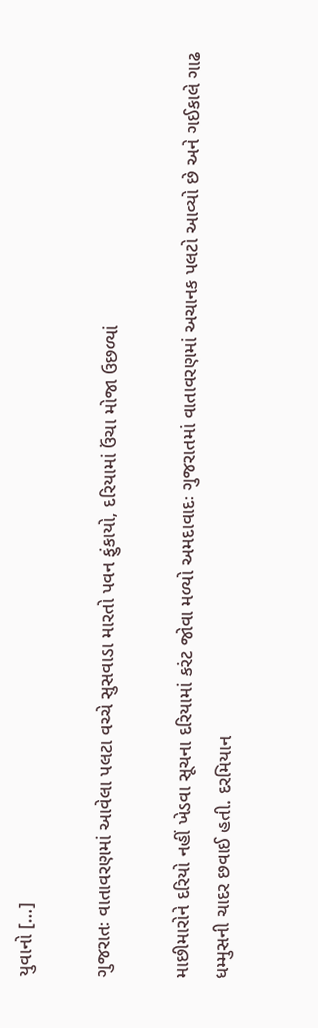યુવાનો […]

ગુજરાતઃ વાતાવરણમાં આવેલા પલટા વચ્ચે સુસવાડા મારતો પવન ફુંકાયો, દરિયામાં ઉંચા મોજા ઉછળ્યાં

માછીમારોને દરિયો નહીં ખેડવા સૂચના દરિયામાં કરંટ જોવા મળ્યો અમદાવાદઃ ગુજરાતમાં વાતાવરણમાં અચાનક પલટો આવ્યો છે અને ગઈકાલે ગાઢ ધમ્મુસની ચાદર છવાઈ હતી. દરમિયાન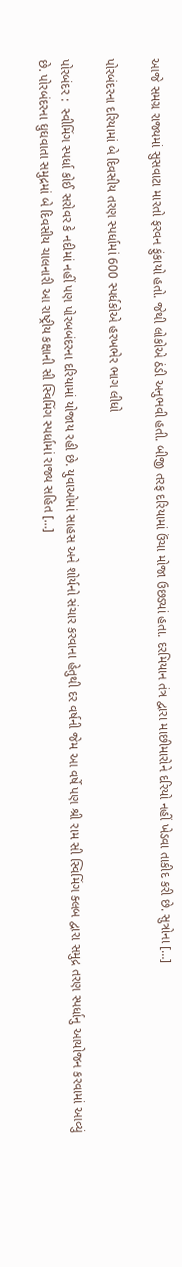આજે સમગ્ર રાજ્યમાં સુસવાટા મારતો ફરવન ફુંકાયો હતો. જેથી લોકોએ ઠંડી અનુભવી હતી. બીજી તરફ દરિયામાં ઉંચા મોજા ઉછડ્યાં હતા. દરમિયાન તંત્ર દ્વારા માછીમારોને દરિયો નહીં ખેડવા તાકીદ કરી છે. સુત્રોના […]

પોરબંદરના દરિયામાં બે દિવસીય તરણ સ્પર્ધામાં 600 સ્પર્ધકોએ હરખભેર ભાગ લીધો

પોરબંદર :  સ્વીમિંગ સ્પર્ધા કોઈ સરોવર કે નદીમાં નહીં પણ પોરબબંદરના દરિયામાં યોજાય રહી છે. યુવાઓમાં સાહસ અને શોર્યનો સંચાર કરવાના હેતુથી દર વર્ષની જેમ આ વર્ષે પણ શ્રી રામ સી સ્વિમિંગ ક્લબ દ્વારા સમુદ્ર તરણ સ્પર્ધાનુ આયોજન કરવામાં આવ્યું છે. પોરબંદરના ઘુઘવાતા સમુદ્રમાં બે દિવસીય ચાલનારી આ રાષ્ટ્રીય કક્ષાની સી સ્વિમિંગ સ્પર્ધામાં રાજ્ય સહિત […]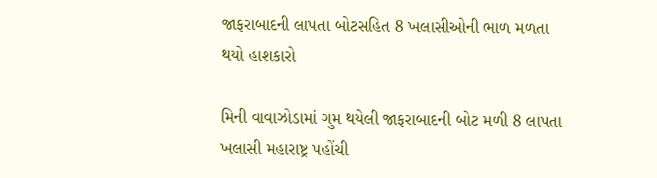જાફરાબાદની લાપતા બોટસહિત 8 ખલાસીઓની ભાળ મળતા થયો હાશકારો

મિની વાવાઝોડામાં ગુમ થયેલી જાફરાબાદની બોટ મળી 8 લાપતા ખલાસી મહારાષ્ટ્ર પહોંચી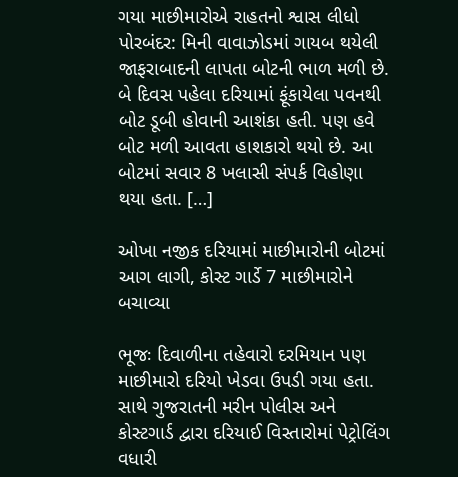ગયા માછીમારોએ રાહતનો શ્વાસ લીધો પોરબંદર: મિની વાવાઝોડમાં ગાયબ થયેલી જાફરાબાદની લાપતા બોટની ભાળ મળી છે. બે દિવસ પહેલા દરિયામાં ફૂંકાયેલા પવનથી બોટ ડૂબી હોવાની આશંકા હતી. પણ હવે બોટ મળી આવતા હાશકારો થયો છે. આ બોટમાં સવાર 8 ખલાસી સંપર્ક વિહોણા થયા હતા. […]

ઓખા નજીક દરિયામાં માછીમારોની બોટમાં આગ લાગી, કોસ્ટ ગાર્ડે 7 માછીમારોને બચાવ્યા

ભૂજઃ દિવાળીના તહેવારો દરમિયાન પણ માછીમારો દરિયો ખેડવા ઉપડી ગયા હતા. સાથે ગુજરાતની મરીન પોલીસ અને કોસ્ટગાર્ડ દ્વારા દરિયાઈ વિસ્તારોમાં પેટ્રોલિંગ વધારી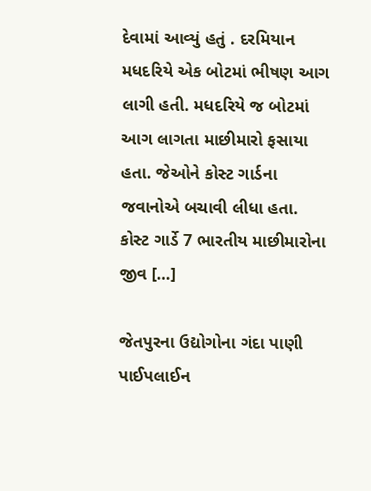દેવામાં આવ્યું હતું . દરમિયાન મધદરિયે એક બોટમાં ભીષણ આગ લાગી હતી. મધદરિયે જ બોટમાં આગ લાગતા માછીમારો ફસાયા હતા. જેઓને કોસ્ટ ગાર્ડના જવાનોએ બચાવી લીધા હતા. કોસ્ટ ગાર્ડે 7 ભારતીય માછીમારોના જીવ […]

જેતપુરના ઉદ્યોગોના ગંદા પાણી પાઈપલાઈન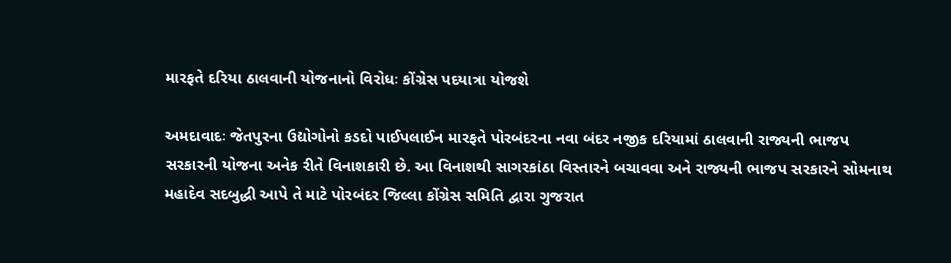મારફતે દરિયા ઠાલવાની યોજનાનો વિરોધઃ કોંગ્રેસ પદયાત્રા યોજશે

અમદાવાદઃ જેતપુરના ઉદ્યોગોનો કડદો પાઈપલાઈન મારફતે પોરબંદરના નવા બંદર નજીક દરિયામાં ઠાલવાની રાજ્યની ભાજપ સરકારની યોજના અનેક રીતે વિનાશકારી છે. આ વિનાશથી સાગરકાંઠા વિસ્તારને બચાવવા અને રાજ્યની ભાજપ સરકારને સોમનાથ મહાદેવ સદબુદ્ધી આપે તે માટે પોરબંદર જિલ્લા કોંગ્રેસ સમિતિ દ્વારા ગુજરાત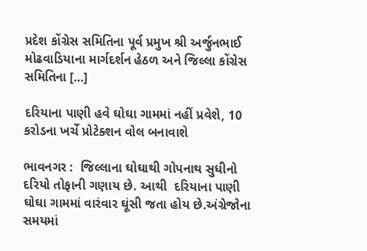પ્રદેશ કોંગ્રેસ સમિતિના પૂર્વ પ્રમુખ શ્રી અર્જુનભાઈ મોઢવાડિયાના માર્ગદર્શન હેઠળ અને જિલ્લા કોંગ્રેસ સમિતિના […]

દરિયાના પાણી હવે ઘોઘા ગામમાં નહીં પ્રવેશે, 10 કરોડના ખર્ચે પ્રોટેક્શન વોલ બનાવાશે

ભાવનગર :  જિલ્લાના ઘોઘાથી ગોપનાથ સુધીનો દરિયો તોફાની ગણાય છે. આથી  દરિયાના પાણી ઘોઘા ગામમાં વારંવાર ઘૂંસી જતા હોય છે.અંગ્રેજોના સમયમાં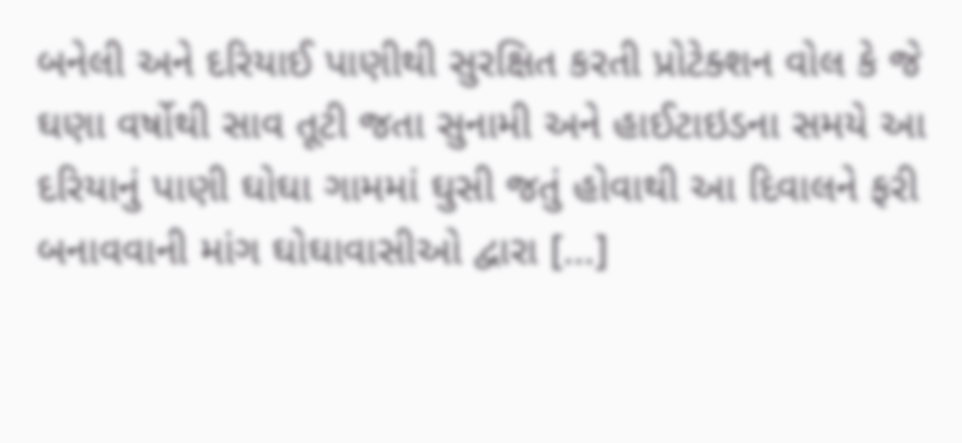બનેલી અને દરિયાઈ પાણીથી સુરક્ષિત કરતી પ્રોટેક્શન વોલ કે જે ઘણા વર્ષોથી સાવ તૂટી જતા સુનામી અને હાઈટાઇડના સમયે આ દરિયાનું પાણી ઘોઘા ગામમાં ઘુસી જતું હોવાથી આ દિવાલને ફરી બનાવવાની માંગ ઘોઘાવાસીઓ દ્વારા […]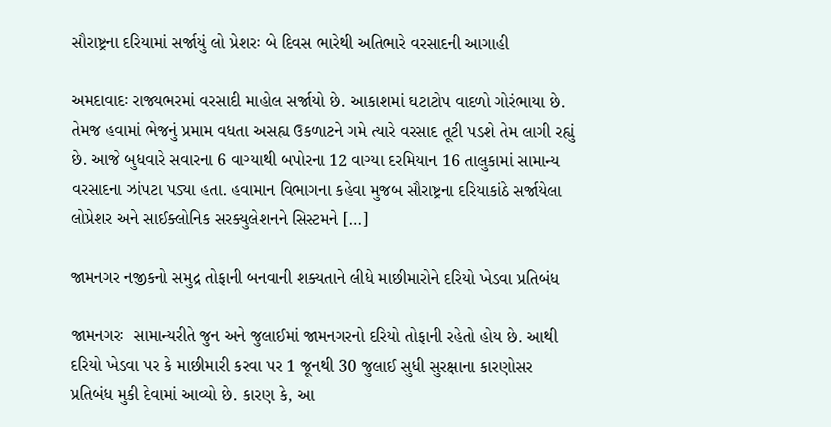સૌરાષ્ટ્રના દરિયામાં સર્જાયું લો પ્રેશરઃ બે દિવસ ભારેથી અતિભારે વરસાદની આગાહી

અમદાવાદઃ રાજ્યભરમાં વરસાદી માહોલ સર્જાયો છે. આકાશમાં ઘટાટોપ વાદળો ગોરંભાયા છે. તેમજ હવામાં ભેજનું પ્રમામ વધતા અસહ્ય ઉકળાટને ગમે ત્યારે વરસાદ તૂટી પડશે તેમ લાગી રહ્યું છે. આજે બુધવારે સવારના 6 વાગ્યાથી બપોરના 12 વાગ્યા દરમિયાન 16 તાલુકામાં સામાન્ય વરસાદના ઝાંપટા પડ્યા હતા. હવામાન વિભાગના કહેવા મુજબ સૌરાષ્ટ્રના દરિયાકાંઠે સર્જાયેલા લોપ્રેશર અને સાઈક્લોનિક સરક્યુલેશનને સિસ્ટમને […]

જામનગર નજીકનો સમુદ્ર તોફાની બનવાની શક્યતાને લીધે માછીમારોને દરિયો ખેડવા પ્રતિબંધ

જામનગરઃ  સામાન્યરીતે જુન અને જુલાઈમાં જામનગરનો દરિયો તોફાની રહેતો હોય છે. આથી દરિયો ખેડવા પર કે માછીમારી કરવા પર 1 જૂનથી 30 જુલાઈ સુધી સુરક્ષાના કારણોસર પ્રતિબંધ મુકી દેવામાં આવ્યો છે. કારણ કે, આ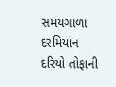સમયગાળા દરમિયાન દરિયો તોફાની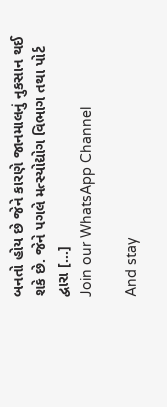બનતો હોય છે જેને કારણે જાનમાલનું નુકસાન થઈ શકે છે. જેને પગલે મત્સ્યોદ્યોગ વિભાગ તથા પોર્ટ દ્વારા […]
Join our WhatsApp Channel

And stay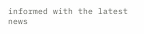informed with the latest news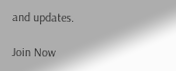and updates.

Join Now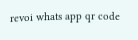revoi whats app qr code